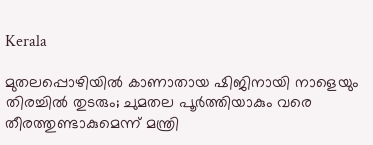Kerala

മുതലപ്പൊഴിയിൽ കാണാതായ ഷിജിനായി നാളെയും തിരച്ചിൽ തുടരും; ചുമതല പൂർത്തിയാകും വരെ തീരത്തുണ്ടാകുമെന്ന് മന്ത്രി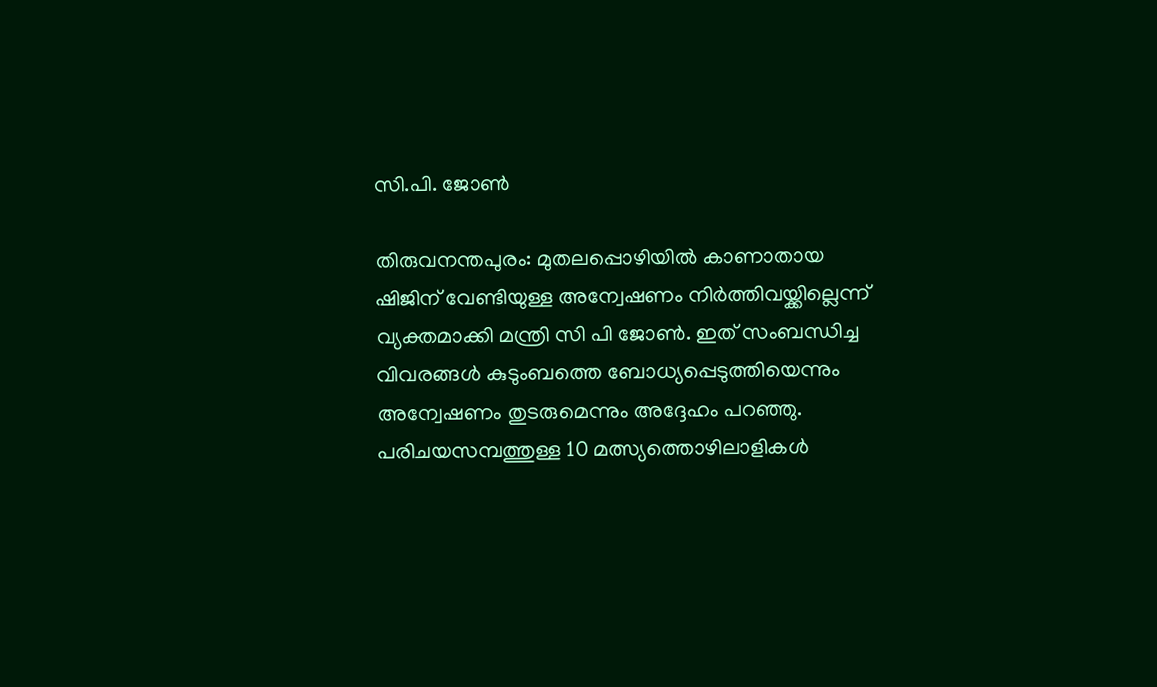സി.പി. ജോൺ

തിരുവനന്തപുരം: മുതലപ്പൊഴിയില്‍ കാണാതായ ഷിജിന് വേണ്ടിയുള്ള അന്വേഷണം നിര്‍ത്തിവയ്ക്കില്ലെന്ന് വ്യക്തമാക്കി മന്ത്രി സി പി ജോണ്‍. ഇത് സംബന്ധിച്ച വിവരങ്ങള്‍ കുടുംബത്തെ ബോധ്യപ്പെടുത്തിയെന്നും അന്വേഷണം തുടരുമെന്നും അദ്ദേഹം പറഞ്ഞു. പരിചയസമ്പത്തുള്ള 10 മത്സ്യത്തൊഴിലാളികള്‍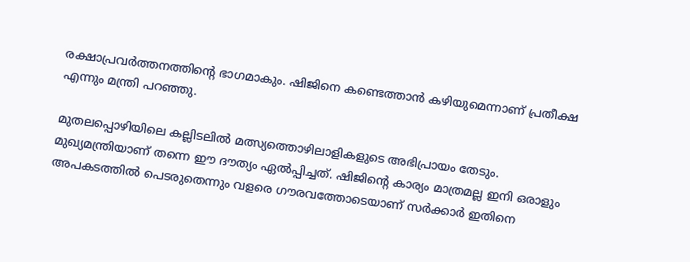രക്ഷാപ്രവര്‍ത്തനത്തിന്റെ ഭാഗമാകും. ഷിജിനെ കണ്ടെത്താന്‍ കഴിയുമെന്നാണ് പ്രതീക്ഷ എന്നും മന്ത്രി പറഞ്ഞു.

മുതലപ്പൊഴിയിലെ കല്ലിടലില്‍ മത്സ്യത്തൊഴിലാളികളുടെ അഭിപ്രായം തേടും. മുഖ്യമന്ത്രിയാണ് തന്നെ ഈ ദൗത്യം ഏല്‍പ്പിച്ചത്. ഷിജിന്റെ കാര്യം മാത്രമല്ല ഇനി ഒരാളും അപകടത്തില്‍ പെടരുതെന്നും വളരെ ഗൗരവത്തോടെയാണ് സര്‍ക്കാര്‍ ഇതിനെ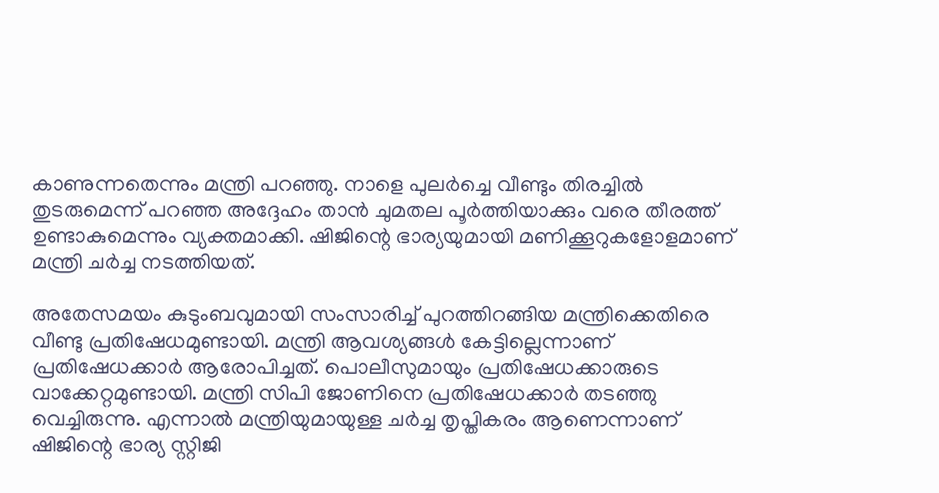കാണുന്നതെന്നും മന്ത്രി പറഞ്ഞു. നാളെ പുലര്‍ച്ചെ വീണ്ടും തിരച്ചില്‍ തുടരുമെന്ന് പറഞ്ഞ അദ്ദേഹം താന്‍ ചുമതല പൂര്‍ത്തിയാക്കും വരെ തീരത്ത് ഉണ്ടാകുമെന്നും വ്യക്തമാക്കി. ഷിജിന്റെ ഭാര്യയുമായി മണിക്കൂറുകളോളമാണ് മന്ത്രി ചര്‍ച്ച നടത്തിയത്.

അതേസമയം കുടുംബവുമായി സംസാരിച്ച് പുറത്തിറങ്ങിയ മന്ത്രിക്കെതിരെ വീണ്ടു പ്രതിഷേധമുണ്ടായി. മന്ത്രി ആവശ്യങ്ങള്‍ കേട്ടില്ലെന്നാണ് പ്രതിഷേധക്കാര്‍ ആരോപിച്ചത്. പൊലീസുമായും പ്രതിഷേധക്കാരുടെ വാക്കേറ്റമുണ്ടായി. മന്ത്രി സിപി ജോണിനെ പ്രതിഷേധക്കാര്‍ തടഞ്ഞു വെച്ചിരുന്നു. എന്നാല്‍ മന്ത്രിയുമായുള്ള ചര്‍ച്ച തൃപ്തികരം ആണെന്നാണ് ഷിജിന്റെ ഭാര്യ സ്റ്റിജി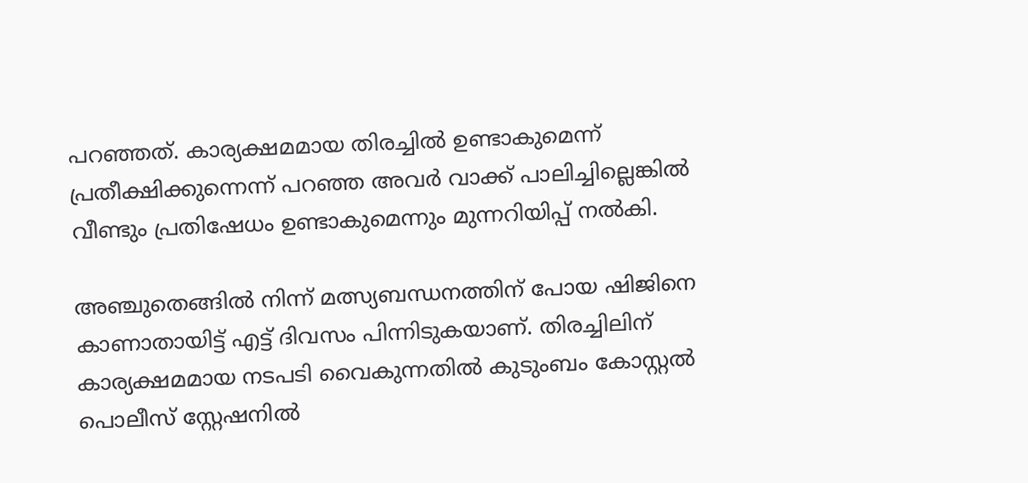പറഞ്ഞത്. കാര്യക്ഷമമായ തിരച്ചില്‍ ഉണ്ടാകുമെന്ന് പ്രതീക്ഷിക്കുന്നെന്ന് പറഞ്ഞ അവര്‍ വാക്ക് പാലിച്ചില്ലെങ്കില്‍ വീണ്ടും പ്രതിഷേധം ഉണ്ടാകുമെന്നും മുന്നറിയിപ്പ് നല്‍കി.

അഞ്ചുതെങ്ങില്‍ നിന്ന് മത്സ്യബന്ധനത്തിന് പോയ ഷിജിനെ കാണാതായിട്ട് എട്ട് ദിവസം പിന്നിടുകയാണ്. തിരച്ചിലിന് കാര്യക്ഷമമായ നടപടി വൈകുന്നതില്‍ കുടുംബം കോസ്റ്റല്‍ പൊലീസ് സ്റ്റേഷനില്‍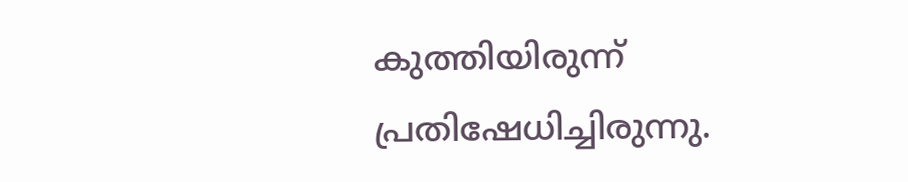കുത്തിയിരുന്ന് പ്രതിഷേധിച്ചിരുന്നു.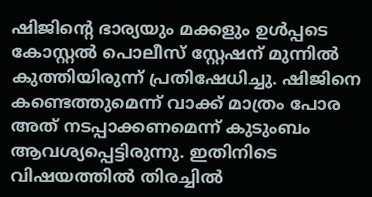ഷിജിന്റെ ഭാര്യയും മക്കളും ഉള്‍പ്പടെ കോസ്റ്റല്‍ പൊലീസ് സ്റ്റേഷന് മുന്നില്‍ കുത്തിയിരുന്ന് പ്രതിഷേധിച്ചു. ഷിജിനെ കണ്ടെത്തുമെന്ന് വാക്ക് മാത്രം പോര അത് നടപ്പാക്കണമെന്ന് കുടുംബം ആവശ്യപ്പെട്ടിരുന്നു. ഇതിനിടെ വിഷയത്തില്‍ തിരച്ചില്‍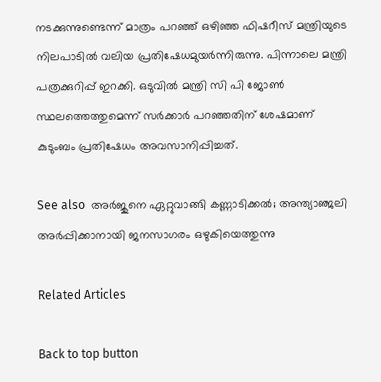നടക്കുന്നുണ്ടെന്ന് മാത്രം പറഞ്ഞ് ഒഴിഞ്ഞ ഫിഷറീസ് മന്ത്രിയുടെ നിലപാടില്‍ വലിയ പ്രതിഷേധമുയര്‍ന്നിരുന്നു. പിന്നാലെ മന്ത്രി പത്രക്കുറിപ്പ് ഇറക്കി. ഒടുവില്‍ മന്ത്രി സി പി ജോണ്‍ സ്ഥലത്തെത്തുമെന്ന് സര്‍ക്കാര്‍ പറഞ്ഞതിന് ശേഷമാണ് കുടുംബം പ്രതിഷേധം അവസാനിപ്പിച്ചത്.

See also  അർജുനെ ഏറ്റുവാങ്ങി കണ്ണാടിക്കൽ; അന്ത്യാഞ്ജലി അർപ്പിക്കാനായി ജനസാഗരം ഒഴുകിയെത്തുന്നു

Related Articles

Back to top button